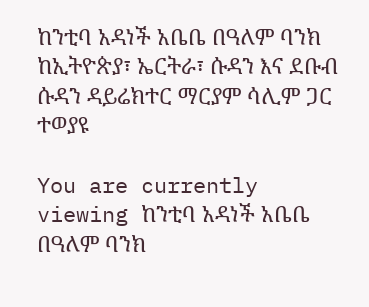ከንቲባ አዳነች አቤቤ በዓለም ባንክ ከኢትዮጵያ፣ ኤርትራ፣ ሱዳን እና ደቡብ ሱዳን ዳይሬክተር ማርያም ሳሊም ጋር ተወያዩ

You are currently viewing ከንቲባ አዳነች አቤቤ በዓለም ባንክ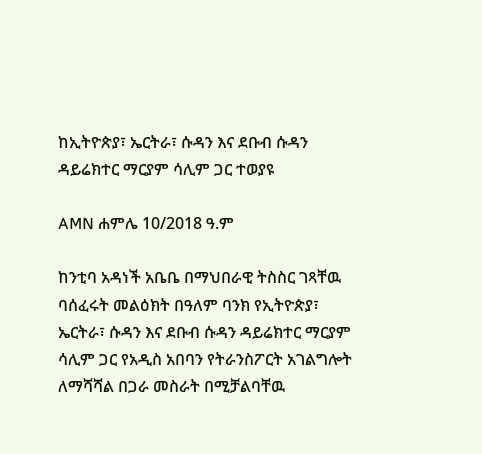ከኢትዮጵያ፣ ኤርትራ፣ ሱዳን እና ደቡብ ሱዳን ዳይሬክተር ማርያም ሳሊም ጋር ተወያዩ

AMN ሐምሌ 10/2018 ዓ.ም

ከንቲባ አዳነች አቤቤ በማህበራዊ ትስስር ገጻቸዉ ባሰፈሩት መልዕክት በዓለም ባንክ የኢትዮጵያ፣ ኤርትራ፣ ሱዳን እና ደቡብ ሱዳን ዳይሬክተር ማርያም ሳሊም ጋር የአዲስ አበባን የትራንስፖርት አገልግሎት ለማሻሻል በጋራ መስራት በሚቻልባቸዉ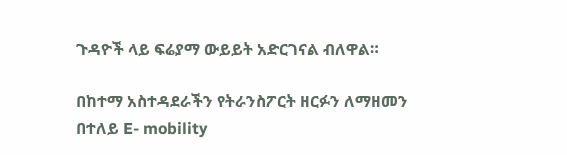ጉዳዮች ላይ ፍሬያማ ውይይት አድርገናል ብለዋል።

በከተማ አስተዳደራችን የትራንስፖርት ዘርፉን ለማዘመን በተለይ E- mobility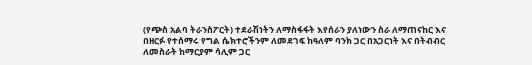(የጭስ አልባ ትራንስፖርት) ተደራሽነትን ለማስፋፋት እየሰራን ያለነውን ስራ ለማጠናከር እና በዘርፉ የተሰማሩ የግል ሴክተሮችንም ለመደገፍ ከዓለም ባንክ ጋር በአጋርነት እና በትብብር ለመስራት ከማርያም ሳሊም ጋር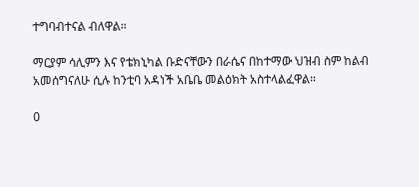ተግባብተናል ብለዋል።

ማርያም ሳሊምን እና የቴክኒካል ቡድናቸውን በራሴና በከተማው ህዝብ ስም ከልብ አመሰግናለሁ ሲሉ ከንቲባ አዳነች አቤቤ መልዕክት አስተላልፈዋል።

0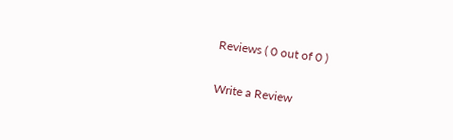Reviews ( 0 out of 0 )

Write a Review